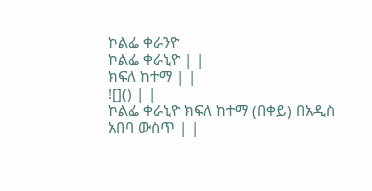ኮልፌ ቀራንዮ
ኮልፌ ቀራኒዮ | |
ክፍለ ከተማ | |
![]() | |
ኮልፌ ቀራኒዮ ክፍለ ከተማ (በቀይ) በአዲስ አበባ ውስጥ | |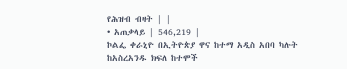የሕዝብ ብዛት | |
• አጠቃላይ | 546,219 |
ኮልፌ ቀራኒዮ በኢትዮጵያ ዋና ከተማ አዲስ አበባ ካሉት ከአስረአንዱ ክፍለ ከተሞች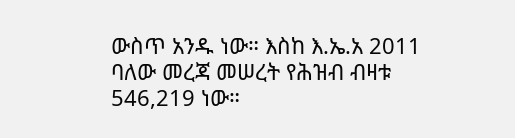ውስጥ አንዱ ነው። እስከ እ.ኤ.አ 2011 ባለው መረጃ መሠረት የሕዝብ ብዛቱ 546,219 ነው።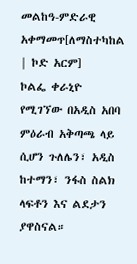መልከዓ-ምድራዊ አቀማመጥ[ለማስተካከል | ኮድ አርም]
ኮልፌ ቀራኒዮ የሚገኘው በአዲስ አበባ ምዕራብ አቅጣጫ ላይ ሲሆን ጉለሌን፣ አዲስ ከተማን፣ ንፋስ ስልክ ላፍቶን እና ልደታን ያዋስናል።